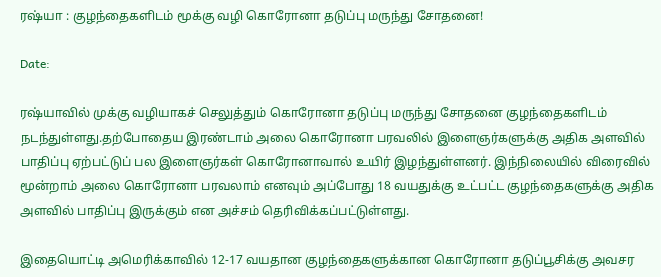ரஷ்யா : குழந்தைகளிடம் மூக்கு வழி கொரோனா தடுப்பு மருந்து சோதனை!

Date:

ரஷ்யாவில் முக்கு வழியாகச் செலுத்தும் கொரோனா தடுப்பு மருந்து சோதனை குழந்தைகளிடம் நடந்துள்ளது.தற்போதைய இரண்டாம் அலை கொரோனா பரவலில் இளைஞர்களுக்கு அதிக அளவில் பாதிப்பு ஏற்பட்டுப் பல இளைஞர்கள் கொரோனாவால் உயிர் இழந்துள்ளனர். இந்நிலையில் விரைவில் மூன்றாம் அலை கொரோனா பரவலாம் எனவும் அப்போது 18 வயதுக்கு உட்பட்ட குழந்தைகளுக்கு அதிக அளவில் பாதிப்பு இருக்கும் என அச்சம் தெரிவிக்கப்பட்டுள்ளது.

இதையொட்டி அமெரிக்காவில் 12-17 வயதான குழந்தைகளுக்கான கொரோனா தடுப்பூசிக்கு அவசர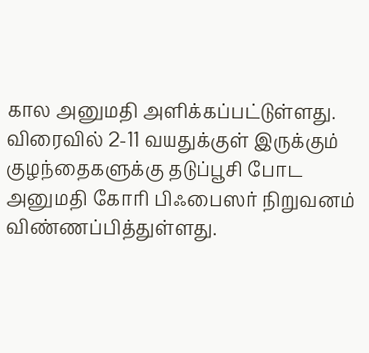கால அனுமதி அளிக்கப்பட்டுள்ளது. விரைவில் 2-11 வயதுக்குள் இருக்கும் குழந்தைகளுக்கு தடுப்பூசி போட அனுமதி கோரி பிஃபைஸர் நிறுவனம் விண்ணப்பித்துள்ளது.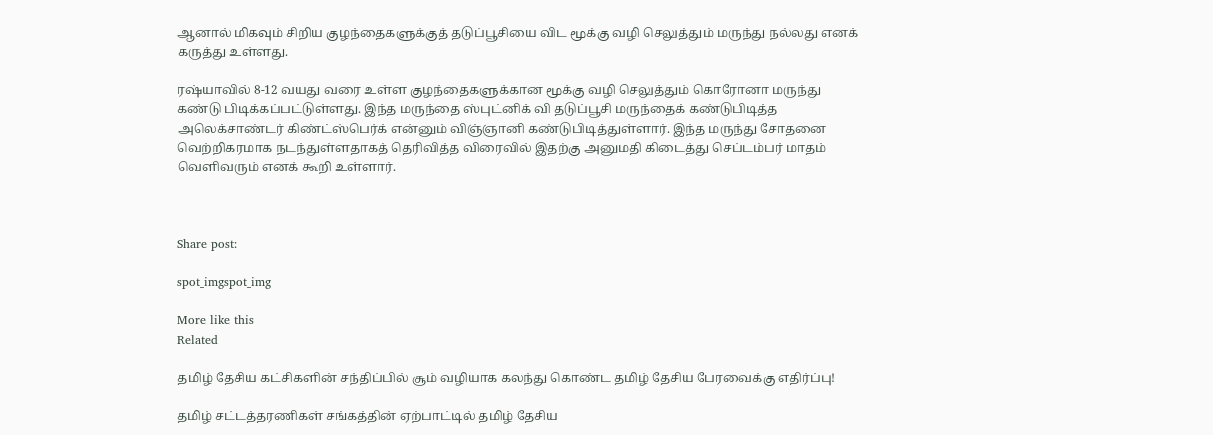ஆனால் மிகவும் சிறிய குழந்தைகளுக்குத் தடுப்பூசியை விட மூக்கு வழி செலுத்தும் மருந்து நல்லது எனக் கருத்து உள்ளது.

ரஷ்யாவில் 8-12 வயது வரை உள்ள குழந்தைகளுக்கான மூக்கு வழி செலுத்தும் கொரோனா மருந்து கண்டு பிடிக்கப்பட்டுள்ளது. இந்த மருந்தை ஸ்புட்னிக் வி தடுப்பூசி மருந்தைக் கண்டுபிடித்த அலெக்சாண்டர் கிண்ட்ஸ்பெர்க் என்னும் விஞ்ஞானி கண்டுபிடித்துள்ளார். இந்த மருந்து சோதனை வெற்றிகரமாக நடந்துள்ளதாகத் தெரிவித்த விரைவில் இதற்கு அனுமதி கிடைத்து செப்டம்பர் மாதம் வெளிவரும் எனக் கூறி உள்ளார்.



Share post:

spot_imgspot_img

More like this
Related

தமிழ் தேசிய கட்சிகளின் சந்திப்பில் சூம் வழியாக கலந்து கொண்ட தமிழ் தேசிய பேரவைக்கு எதிர்ப்பு!

தமிழ் சட்டத்தரணிகள் சங்கத்தின் ஏற்பாட்டில் தமிழ் தேசிய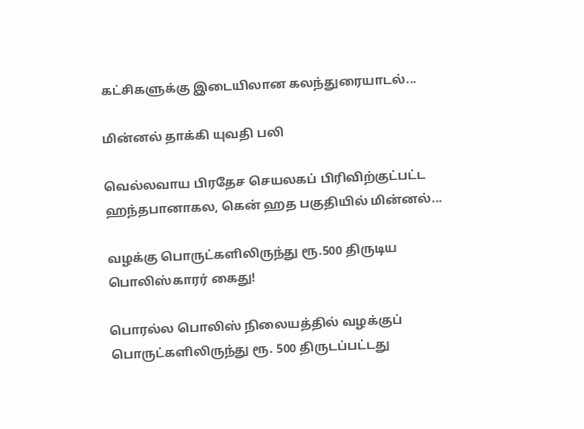கட்சிகளுக்கு இடையிலான கலந்துரையாடல்...

மின்னல் தாக்கி யுவதி பலி

வெல்லவாய பிரதேச செயலகப் பிரிவிற்குட்பட்ட ஹந்தபானாகல, கென் ஹத பகுதியில் மின்னல்...

வழக்கு பொருட்களிலிருந்து ரூ.500 திருடிய பொலிஸ்காரர் கைது!

பொரல்ல பொலிஸ் நிலையத்தில் வழக்குப் பொருட்களிலிருந்து ரூ. 500 திருடப்பட்டது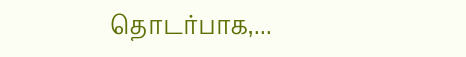தொடர்பாக,...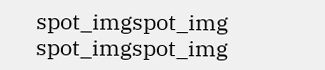spot_imgspot_img
spot_imgspot_img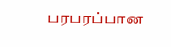பரபரப்பான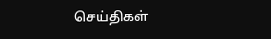செய்திகள்